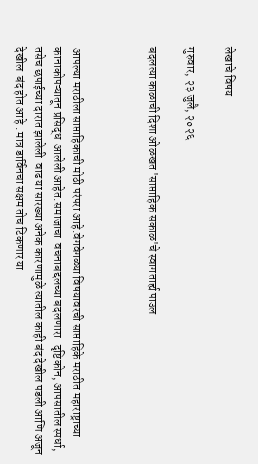लेखाचे विषय

गुरुवार, २३ जुलै, २०२६

बदलत्या काळाची दिशा ओळखत 'साप्ताहिक सकाळ'चे स्वागतार्ह्य पाउल



आपल्या मराठीला साप्ताहिकाची मोठी परंपरा आहे.वेगवेगळ्या विषयावरची साप्ताहिके मराठीत महाराष्ट्राच्या कानाकोपऱ्यातून प्रसिद्ध  आलेली आहेत.समाजाचा  वचनाबद्दलच्या बदलणारा   दृष्टिकोन, आपसातील स्पर्धा, तसेच छपाईच्या दारात झालेली  वाढ या सारख्या अनेक कारणामुळे त्यातील काही बंद देखील पडली आणि अजून देखील  बंद होत आहे . मात्र डार्विनचा सक्षम तोच टिकणार या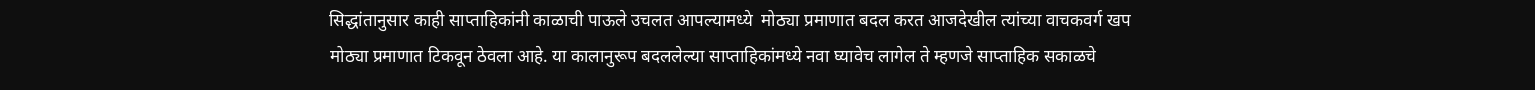सिद्धांतानुसार काही साप्ताहिकांनी काळाची पाऊले उचलत आपल्यामध्ये  मोठ्या प्रमाणात बदल करत आजदेखील त्यांच्या वाचकवर्ग खप मोठ्या प्रमाणात टिकवून ठेवला आहे. या कालानुरूप बदललेल्या साप्ताहिकांमध्ये नवा घ्यावेच लागेल ते म्हणजे साप्ताहिक सकाळचे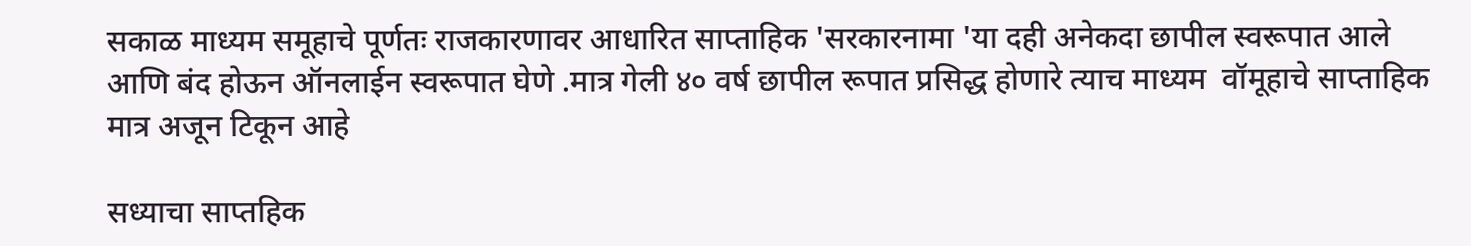सकाळ माध्यम समूहाचे पूर्णतः राजकारणावर आधारित साप्ताहिक 'सरकारनामा 'या दही अनेकदा छापील स्वरूपात आले आणि बंद होऊन ऑनलाईन स्वरूपात घेणे .मात्र गेली ४० वर्ष छापील रूपात प्रसिद्ध होणारे त्याच माध्यम  वॉमूहाचे साप्ताहिक मात्र अजून टिकून आहे

सध्याचा साप्तहिक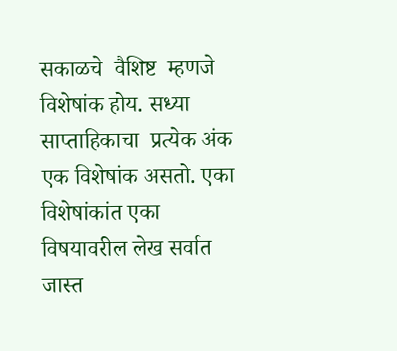सकाळचे  वैशिष्ट  म्हणजे विशेषांक होय. सध्या साप्ताहिकाचा  प्रत्येक अंक  एक विशेषांक असतो. एका विशेषांकांत एका विषयावरील लेख सर्वात जास्त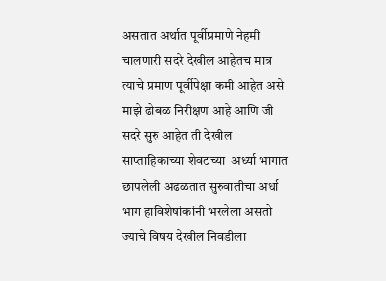असतात अर्थात पूर्वीप्रमाणे नेहमी चालणारी सदरे देखील आहेतच मात्र त्याचे प्रमाण पूर्वीपेक्षा कमी आहेत असे माझे ढोबळ निरीक्षण आहे आणि जी सदरे सुरु आहेत ती देखील साप्ताहिकाच्या शेवटच्या  अर्ध्या भागात छापलेली अढळतात सुरुवातीचा अर्धा भाग हाविशेषांकांनी भरलेला असतो ज्याचे विषय देखील निवडीला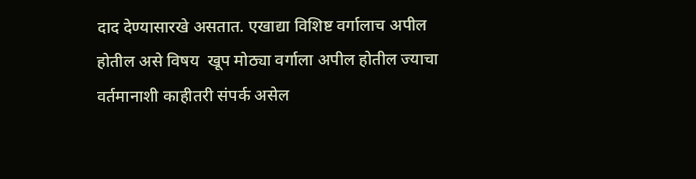दाद देण्यासारखे असतात. एखाद्या विशिष्ट वर्गालाच अपील होतील असे विषय  खूप मोठ्या वर्गाला अपील होतील ज्याचा वर्तमानाशी काहीतरी संपर्क असेल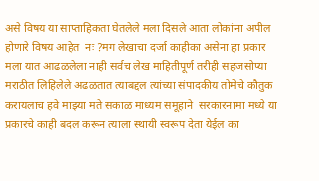असे विषय या साप्ताहिकता घेतलेले मला दिसले आता लोकांना अपील होणारे विषय आहेत  नः ?मग लेखाचा दर्जा काहीका असेना हा प्रकार मला यात आढळलेला नाही सर्वच लेख माहितीपूर्ण तरीही सहजसोप्या मराठीत लिहिलेले अढळतात त्याबद्दल त्यांच्या संपादकीय तोमेचे कौतुक करायलाच हवे माझ्या मते सकाळ माध्यम समूहाने  सरकारनामा मध्ये या प्रकारचे काही बदल करून त्याला स्थायी स्वरूप देता येईल का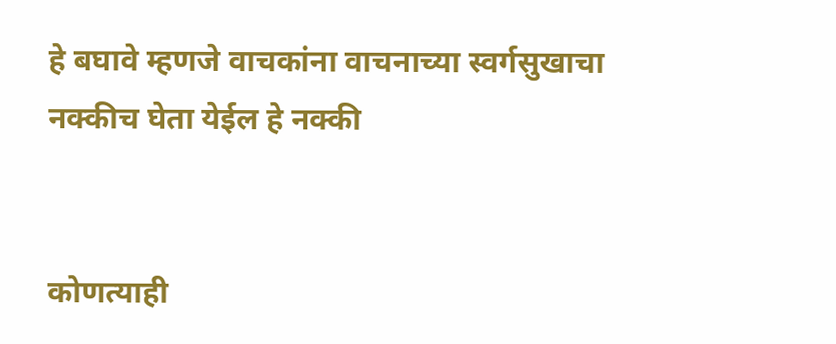हे बघावे म्हणजे वाचकांना वाचनाच्या स्वर्गसुखाचा  नक्कीच घेता येईल हे नक्की


कोणत्याही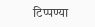टिप्पण्‍या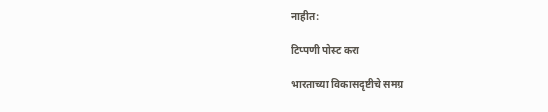नाहीत:

टिप्पणी पोस्ट करा

भारताच्या विकासदृष्टीचे समग्र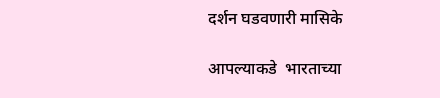दर्शन घडवणारी मासिके

आपल्याकडे  भारताच्या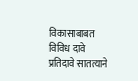विकासाबाबत विविध दावे प्रतिदावे सातत्याने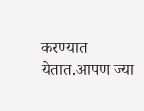करण्यात येतात.आपण ज्या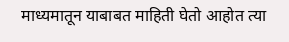माध्यमातून याबाबत माहिती घेतो आहोत त्या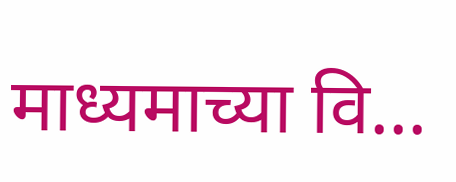माध्यमाच्या वि...